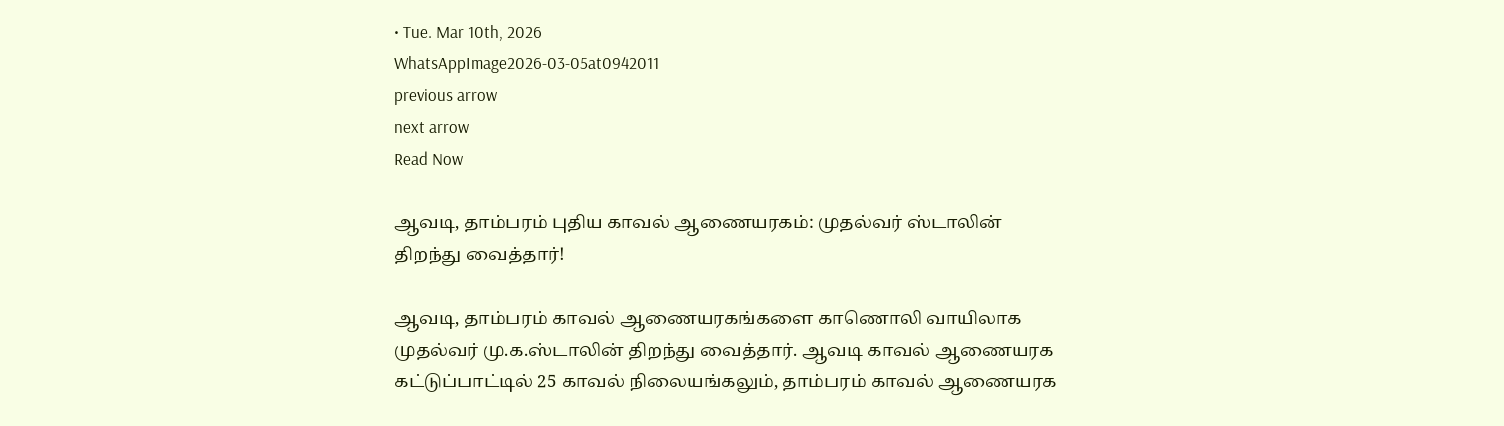• Tue. Mar 10th, 2026
WhatsAppImage2026-03-05at0942011
previous arrow
next arrow
Read Now

ஆவடி, தாம்பரம் புதிய காவல் ஆணையரகம்: முதல்வர் ஸ்டாலின் திறந்து வைத்தார்!

ஆவடி, தாம்பரம் காவல் ஆணையரகங்களை காணொலி வாயிலாக முதல்வர் மு.க.ஸ்டாலின் திறந்து வைத்தார். ஆவடி காவல் ஆணையரக கட்டுப்பாட்டில் 25 காவல் நிலையங்கலும், தாம்பரம் காவல் ஆணையரக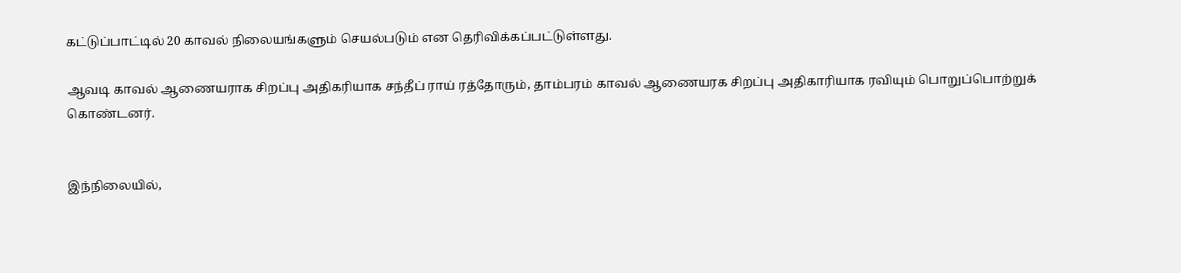கட்டுப்பாட்டில் 20 காவல் நிலையங்களும் செயல்படும் என தெரிவிக்கப்பட்டுள்ளது.

ஆவடி காவல் ஆணையராக சிறப்பு அதிகரியாக சந்தீப் ராய் ரத்தோரும், தாம்பரம் காவல் ஆணையரக சிறப்பு அதிகாரியாக ரவியும் பொறுப்பொற்றுக் கொண்டனர்.


இந்நிலையில்,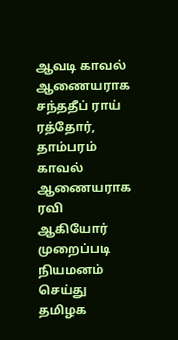ஆவடி காவல் ஆணையராக சந்ததீப் ராய் ரத்தோர், தாம்பரம் காவல் ஆணையராக ரவி ஆகியோர் முறைப்படி நியமனம் செய்து தமிழக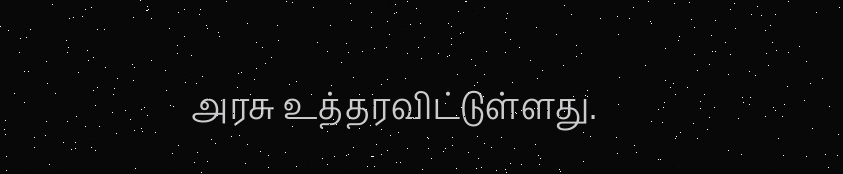அரசு உத்தரவிட்டுள்ளது.